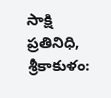సాక్షి ప్రతినిధి, శ్రీకాకుళం: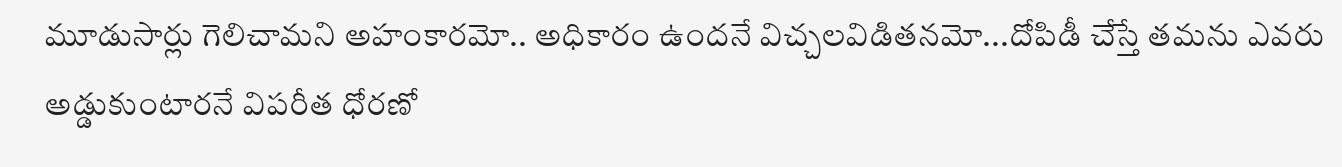మూడుసార్లు గెలిచామని అహంకారమో.. అధికారం ఉందనే విచ్చలవిడితనమో...దోపిడీ చేస్తే తమను ఎవరు అడ్డుకుంటారనే విపరీత ధోరణో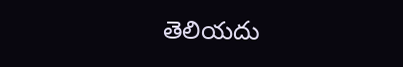తెలియదు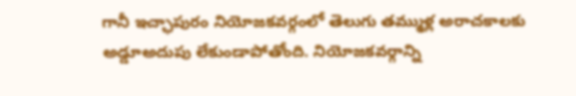గానీ ఇచ్ఛాపురం నియోజకవర్గంలో తెలుగు తమ్ముళ్ల అరాచకాలకు అడ్డూఅదుపు లేకుండాపోతోంది. నియోజకవర్గాన్ని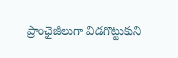ప్రాంఛైజీలుగా విడగొట్టుకుని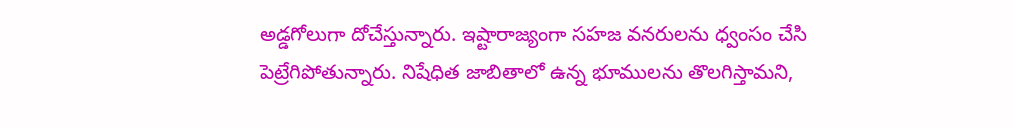అడ్డగోలుగా దోచేస్తున్నారు. ఇష్టారాజ్యంగా సహజ వనరులను ధ్వంసం చేసి పెట్రేగిపోతున్నారు. నిషేధిత జాబితాలో ఉన్న భూములను తొలగిస్తామని,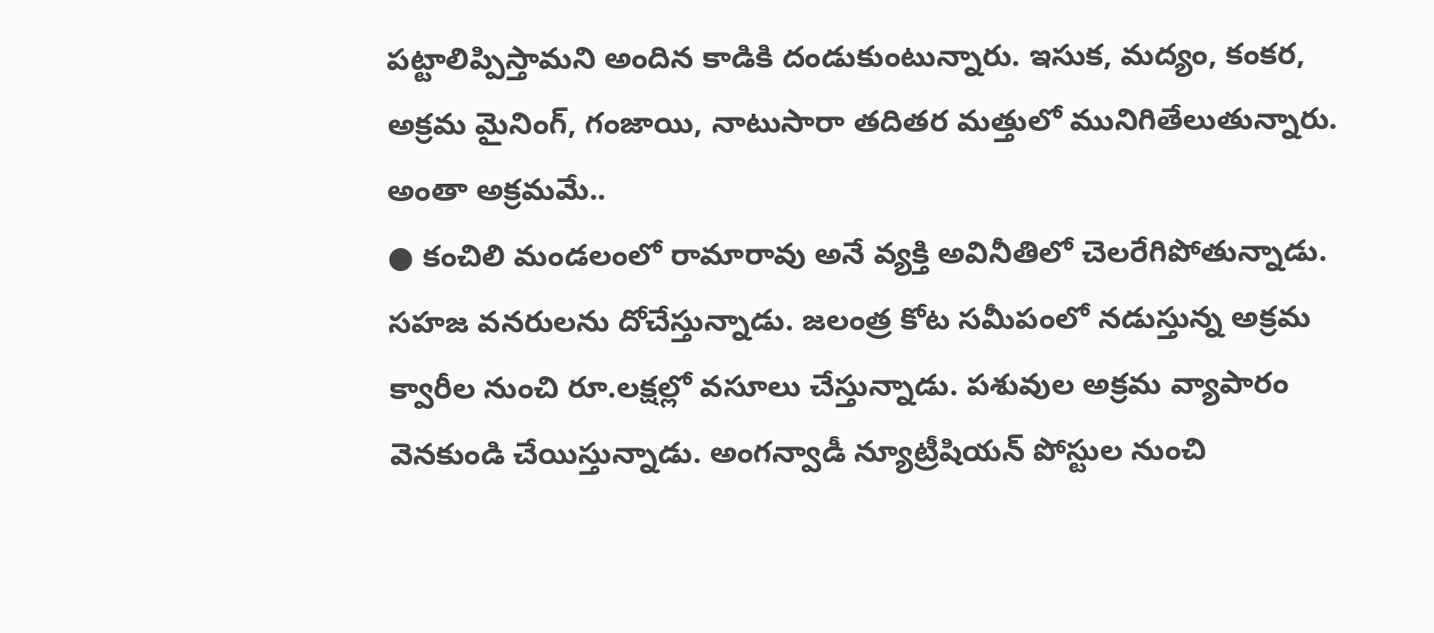పట్టాలిప్పిస్తామని అందిన కాడికి దండుకుంటున్నారు. ఇసుక, మద్యం, కంకర, అక్రమ మైనింగ్, గంజాయి, నాటుసారా తదితర మత్తులో మునిగితేలుతున్నారు.
అంతా అక్రమమే..
● కంచిలి మండలంలో రామారావు అనే వ్యక్తి అవినీతిలో చెలరేగిపోతున్నాడు. సహజ వనరులను దోచేస్తున్నాడు. జలంత్ర కోట సమీపంలో నడుస్తున్న అక్రమ క్వారీల నుంచి రూ.లక్షల్లో వసూలు చేస్తున్నాడు. పశువుల అక్రమ వ్యాపారం వెనకుండి చేయిస్తున్నాడు. అంగన్వాడీ న్యూట్రీషియన్ పోస్టుల నుంచి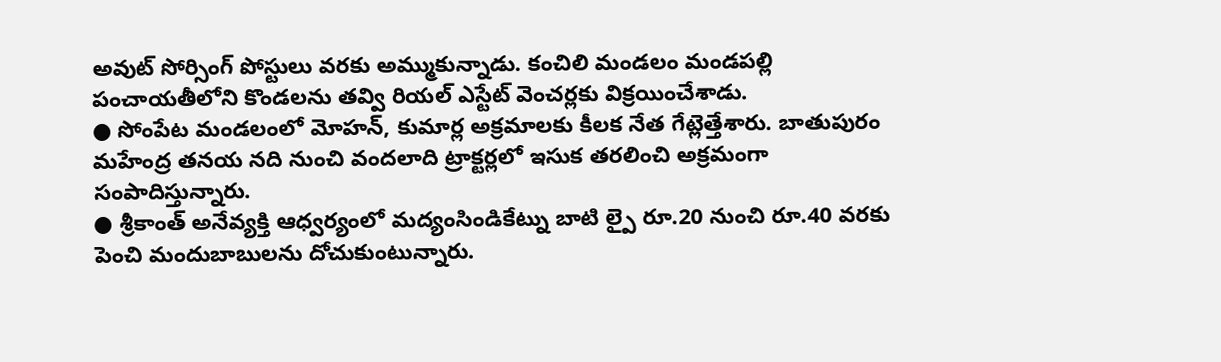అవుట్ సోర్సింగ్ పోస్టులు వరకు అమ్ముకున్నాడు. కంచిలి మండలం మండపల్లి పంచాయతీలోని కొండలను తవ్వి రియల్ ఎస్టేట్ వెంచర్లకు విక్రయించేశాడు.
● సోంపేట మండలంలో మోహన్, కుమార్ల అక్రమాలకు కీలక నేత గేట్లెత్తేశారు. బాతుపురం మహేంద్ర తనయ నది నుంచి వందలాది ట్రాక్టర్లలో ఇసుక తరలించి అక్రమంగా సంపాదిస్తున్నారు.
● శ్రీకాంత్ అనేవ్యక్తి ఆధ్వర్యంలో మద్యంసిండికేట్ను బాటి ల్పై రూ.20 నుంచి రూ.40 వరకు పెంచి మందుబాబులను దోచుకుంటున్నారు.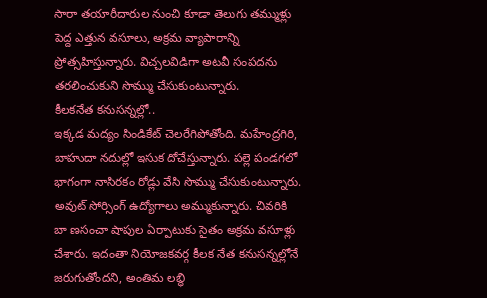సారా తయారీదారుల నుంచి కూడా తెలుగు తమ్ముళ్లు పెద్ద ఎత్తున వసూలు, అక్రమ వ్యాపారాన్ని ప్రోత్సహిస్తున్నారు. విచ్చలవిడిగా అటవీ సంపదను తరలించుకుని సొమ్ము చేసుకుంటున్నారు.
కీలకనేత కనుసన్నల్లో..
ఇక్కడ మద్యం సిండికేట్ చెలరేగిపోతోంది. మహేంద్రగిరి, బాహుదా నదుల్లో ఇసుక దోచేస్తున్నారు. పల్లె పండగలో భాగంగా నాసిరకం రోడ్లు వేసి సొమ్ము చేసుకుంటున్నారు. అవుట్ సోర్సింగ్ ఉద్యోగాలు అమ్ముకున్నారు. చివరికి బా ణసంచా షాపుల ఏర్పాటుకు సైతం అక్రమ వసూళ్లు చేశారు. ఇదంతా నియోజకవర్గ కీలక నేత కనుసన్నల్లోనే జరుగుతోందని, అంతిమ లబ్ధి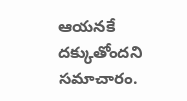ఆయనకే దక్కుతోందని సమాచారం.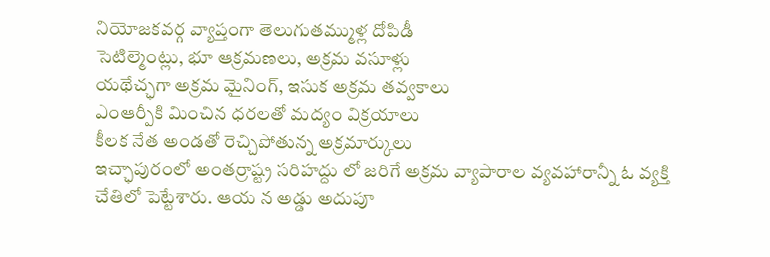నియోజకవర్గ వ్యాప్తంగా తెలుగుతమ్ముళ్ల దోపిడీ
సెటిల్మెంట్లు, భూ ఆక్రమణలు, అక్రమ వసూళ్లు
యథేచ్ఛగా అక్రమ మైనింగ్, ఇసుక అక్రమ తవ్వకాలు
ఎంఆర్పీకి మించిన ధరలతో మద్యం విక్రయాలు
కీలక నేత అండతో రెచ్చిపోతున్న అక్రమార్కులు
ఇచ్ఛాపురంలో అంతర్రాష్ట్ర సరిహద్దు లో జరిగే అక్రమ వ్యాపారాల వ్యవహారాన్నీ ఓ వ్యక్తి చేతిలో పెట్టేశారు. ఆయ న అడ్డు అదుపూ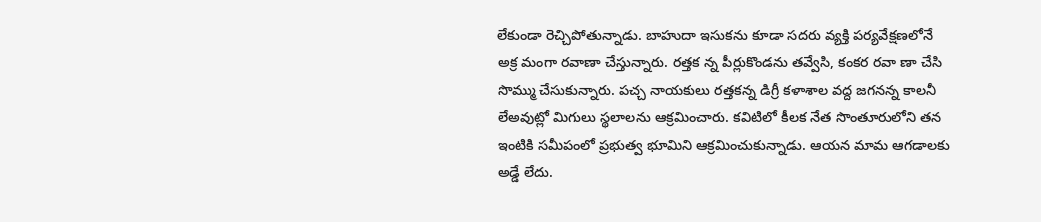లేకుండా రెచ్చిపోతున్నాడు. బాహుదా ఇసుకను కూడా సదరు వ్యక్తి పర్యవేక్షణలోనే అక్ర మంగా రవాణా చేస్తున్నారు. రత్తక న్న పీర్లుకొండను తవ్వేసి, కంకర రవా ణా చేసి సొమ్ము చేసుకున్నారు. పచ్చ నాయకులు రత్తకన్న డిగ్రీ కళాశాల వద్ద జగనన్న కాలనీ లేఅవుట్లో మిగులు స్థలాలను ఆక్రమించారు. కవిటిలో కీలక నేత సొంతూరులోని తన ఇంటికి సమీపంలో ప్రభుత్వ భూమిని ఆక్రమించుకున్నాడు. ఆయన మామ ఆగడాలకు అడ్డే లేదు.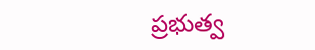ప్రభుత్వ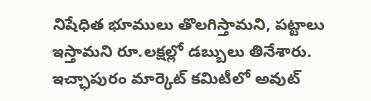నిషేధిత భూములు తొలగిస్తామని, పట్టాలు ఇస్తామని రూ.లక్షల్లో డబ్బులు తినేశారు. ఇచ్ఛాపురం మార్కెట్ కమిటీలో అవుట్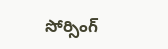సోర్సింగ్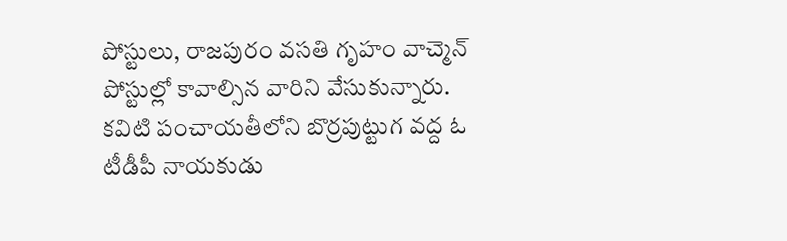పోస్టులు, రాజపురం వసతి గృహం వాచ్మెన్ పోస్టుల్లో కావాల్సిన వారిని వేసుకున్నారు. కవిటి పంచాయతీలోని బొర్రపుట్టుగ వద్ద ఓ టీడీపీ నాయకుడు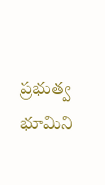ప్రభుత్వ భూమిని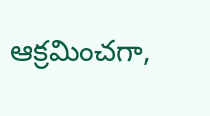ఆక్రమించగా,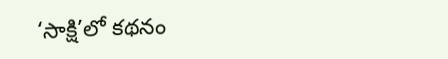‘సాక్షి’లో కథనం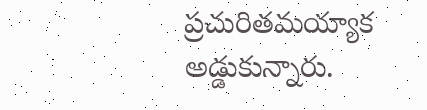ప్రచురితమయ్యాక అడ్డుకున్నారు.